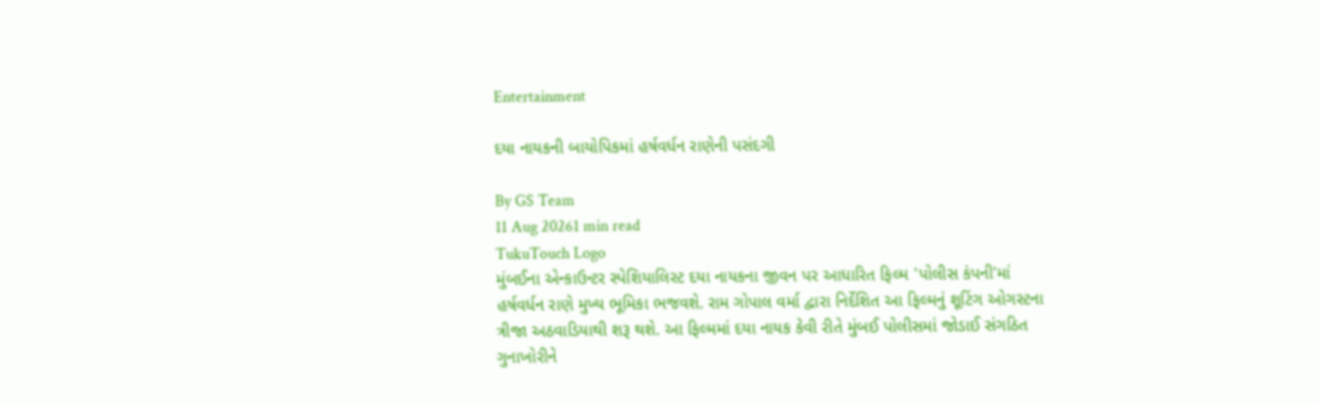Entertainment

દયા નાયકની બાયોપિકમાં હર્ષવર્ધન રાણેની પસંદગી

By GS Team
11 Aug 20261 min read
TukuTouch Logo
મુંબઈના એન્કાઉન્ટર સ્પેશિયાલિસ્ટ દયા નાયકના જીવન પર આધારિત ફિલ્મ 'પોલીસ કંપની'માં હર્ષવર્ધન રાણે મુખ્ય ભૂમિકા ભજવશે. રામ ગોપાલ વર્મા દ્વારા નિર્દેશિત આ ફિલ્મનું શૂટિંગ ઓગસ્ટના ત્રીજા અઠવાડિયાથી શરૂ થશે. આ ફિલ્મમાં દયા નાયક કેવી રીતે મુંબઈ પોલીસમાં જોડાઈ સંગઠિત ગુનાખોરીને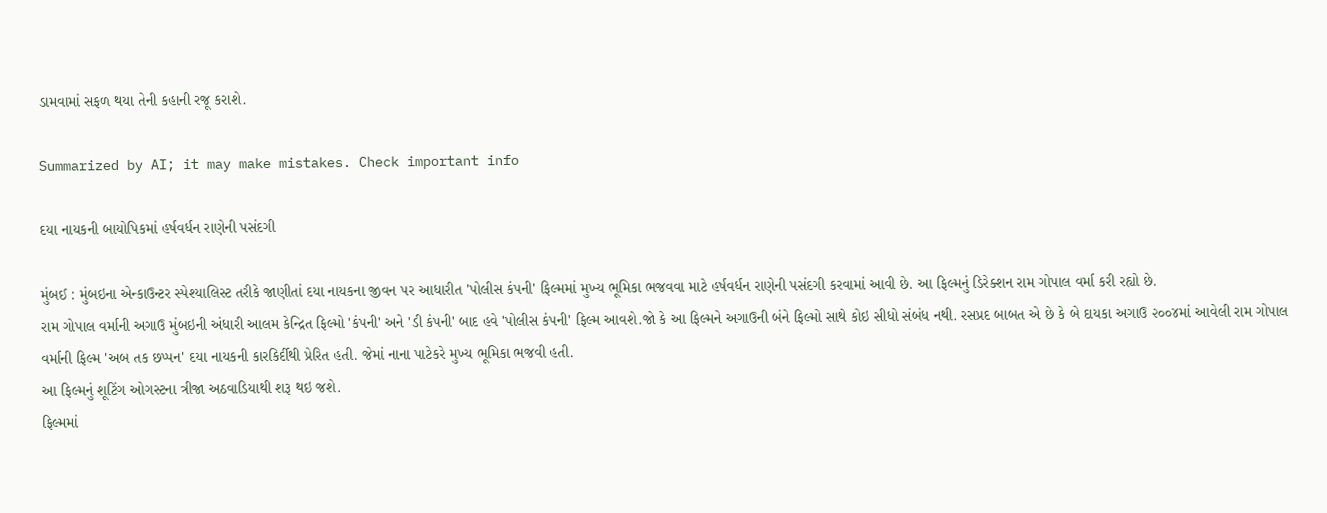ડામવામાં સફળ થયા તેની કહાની રજૂ કરાશે.

Summarized by AI; it may make mistakes. Check important info

દયા નાયકની બાયોપિકમાં હર્ષવર્ધન રાણેની પસંદગી

મુંબઈ : મુંબઇના એન્કાઉન્ટર સ્પેશ્યાલિસ્ટ તરીકે જાણીતાં દયા નાયકના જીવન પર આધારીત 'પોલીસ કંપની' ફિલ્મમાં મુખ્ય ભૂમિકા ભજવવા માટે હર્ષવર્ધન રાણેની પસંદગી કરવામાં આવી છે. આ ફિલ્મનું ડિરેક્શન રામ ગોપાલ વર્મા કરી રહ્યો છે.
રામ ગોપાલ વર્માની અગાઉ મુંબઇની અંધારી આલમ કેન્દ્રિત ફિલ્મો 'કંપની' અને 'ડી કંપની' બાદ હવે 'પોલીસ કંપની' ફિલ્મ આવશે.જો કે આ ફિલ્મને અગાઉની બંને ફિલ્મો સાથે કોઇ સીધો સંબંધ નથી. રસપ્રદ બાબત એ છે કે બે દાયકા અગાઉ ૨૦૦૪માં આવેલી રામ ગોપાલ વર્માની ફિલ્મ 'અબ તક છપ્પન' દયા નાયકની કારકિર્દીથી પ્રેરિત હતી. જેમાં નાના પાટેકરે મુખ્ય ભૂમિકા ભજવી હતી.
આ ફિલ્મનું શૂટિંગ ઓગસ્ટના ત્રીજા અઠવાડિયાથી શરૂ થઇ જશે.
ફિલ્મમાં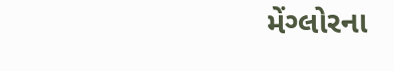મેંગ્લોરના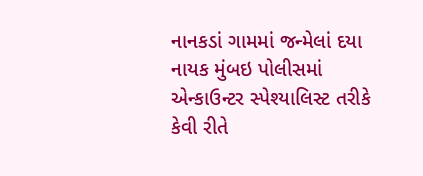નાનકડાં ગામમાં જન્મેલાં દયા નાયક મુંબઇ પોલીસમાં એન્કાઉન્ટર સ્પેશ્યાલિસ્ટ તરીકે કેવી રીતે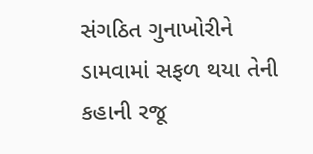સંગઠિત ગુનાખોરીને ડામવામાં સફળ થયા તેની કહાની રજૂ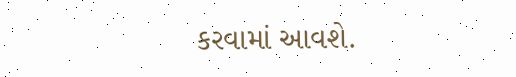કરવામાં આવશે.